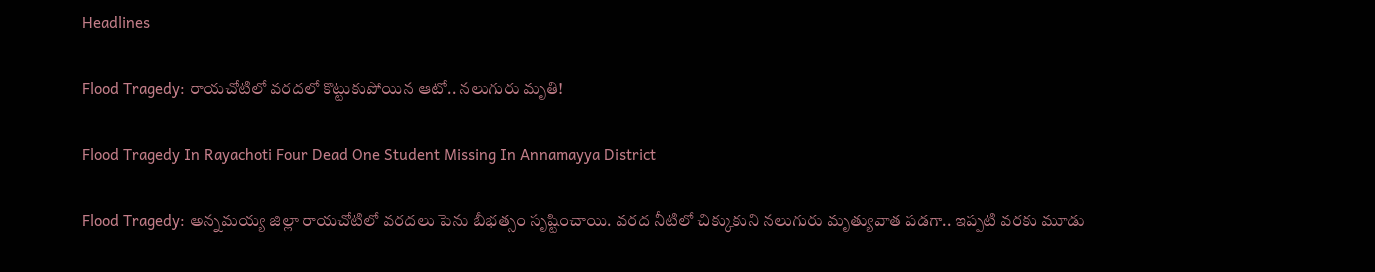Headlines

Flood Tragedy: రాయచోటిలో వరదలో కొట్టుకుపోయిన ఆటో.. నలుగురు మృతి!

Flood Tragedy In Rayachoti Four Dead One Student Missing In Annamayya District

Flood Tragedy: అన్నమయ్య జిల్లా రాయచోటిలో వరదలు పెను బీభత్సం సృష్టించాయి. వరద నీటిలో చిక్కుకుని నలుగురు మృత్యువాత పడగా.. ఇప్పటి వరకు మూడు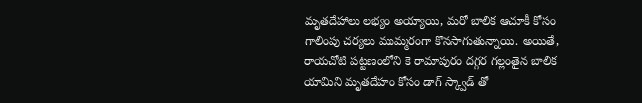మృతదేహాలు లభ్యం అయ్యాయి, మరో బాలిక ఆచూకీ కోసం గాలింపు చర్యలు ముమ్మరంగా కొనసాగుతున్నాయి. అయితే, రాయచోటి పట్టణంలోని కె రామాపురం దగ్గర గల్లంతైన బాలిక యామిని మృతదేహం కోసం డాగ్ స్క్వాడ్ తో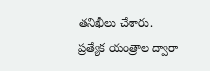తనిఖీలు చేశారు. ప్రత్యేక యంత్రాల ద్వారా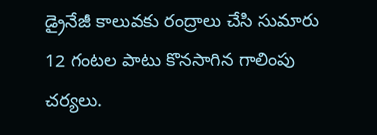డ్రైనేజీ కాలువకు రంద్రాలు చేసి సుమారు 12 గంటల పాటు కొనసాగిన గాలింపు చర్యలు.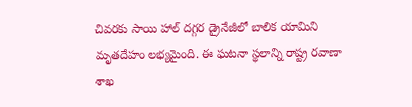చివరకు సాయి హాల్ దగ్గర డ్రైనేజీలో బాలిక యామిని మృతదేహం లభ్యమైంది. ఈ ఘటనా స్థలాన్ని రాష్ట్ర రవాణా శాఖ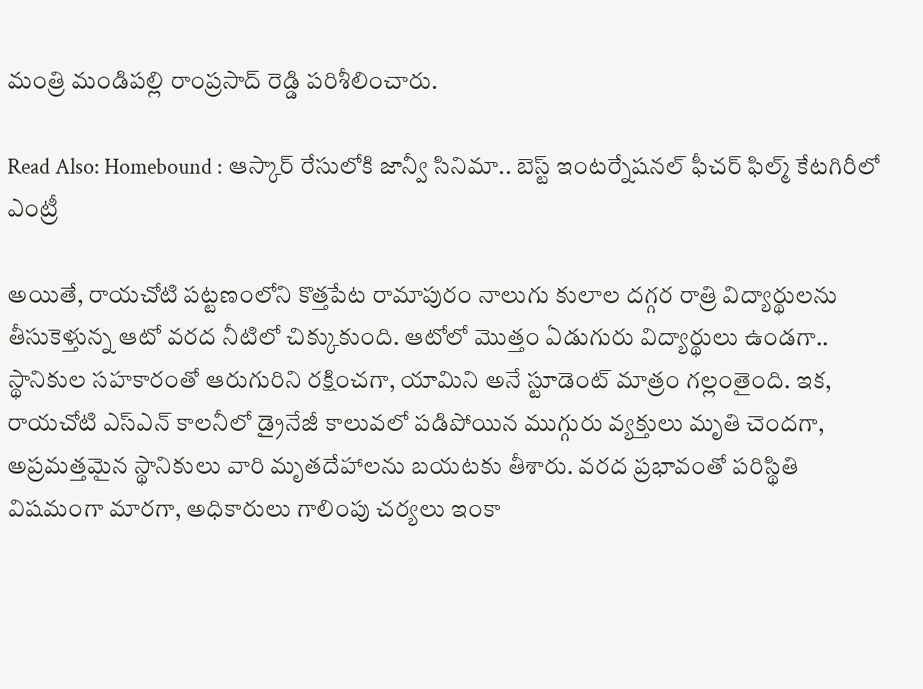మంత్రి మండిపల్లి రాంప్రసాద్ రెడ్డి పరిశీలించారు.

Read Also: Homebound : ఆస్కార్ రేసులోకి జాన్వీ సినిమా.. బెస్ట్ ఇంటర్నేషనల్ ఫీచర్ ఫిల్మ్ కేటగిరీలో ఎంట్రీ

అయితే, రాయచోటి పట్టణంలోని కొత్తపేట రామాపురం నాలుగు కులాల దగ్గర రాత్రి విద్యార్థులను తీసుకెళ్తున్న ఆటో వరద నీటిలో చిక్కుకుంది. ఆటోలో మొత్తం ఏడుగురు విద్యార్థులు ఉండగా.. స్థానికుల సహకారంతో ఆరుగురిని రక్షించగా, యామిని అనే స్టూడెంట్ మాత్రం గల్లంతైంది. ఇక, రాయచోటి ఎస్‌ఎన్ కాలనీలో డ్రైనేజీ కాలువలో పడిపోయిన ముగ్గురు వ్యక్తులు మృతి చెందగా, అప్రమత్తమైన స్థానికులు వారి మృతదేహాలను బయటకు తీశారు. వరద ప్రభావంతో పరిస్థితి విషమంగా మారగా, అధికారులు గాలింపు చర్యలు ఇంకా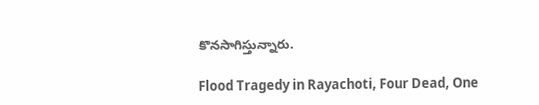కొనసాగిస్తున్నారు.

Flood Tragedy in Rayachoti, Four Dead, One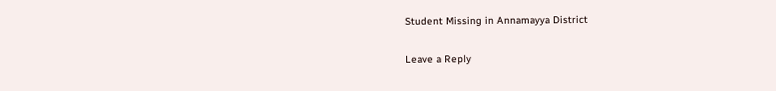Student Missing in Annamayya District

Leave a Reply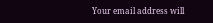Your email address will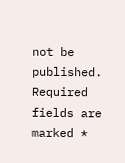not be published. Required fields are marked *